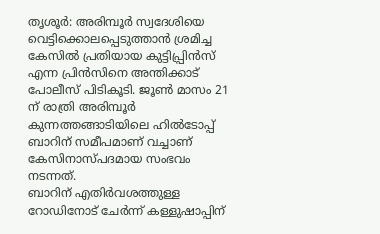തൃശൂർ: അരിമ്പൂർ സ്വദേശിയെ വെട്ടിക്കൊലപ്പെടുത്താൻ ശ്രമിച്ച കേസിൽ പ്രതിയായ കുട്ടിപ്പ്രിൻസ് എന്ന പ്രിൻസിനെ അന്തിക്കാട് പോലീസ് പിടികൂടി. ജൂൺ മാസം 21 ന് രാത്രി അരിമ്പൂർ കുന്നത്തങ്ങാടിയിലെ ഹിൽടോപ്പ് ബാറിന് സമീപമാണ് വച്ചാണ് കേസിനാസ്പദമായ സംഭവം നടന്നത്.
ബാറിന് എതിർവശത്തുള്ള റോഡിനോട് ചേർന്ന് കള്ളുഷാപ്പിന്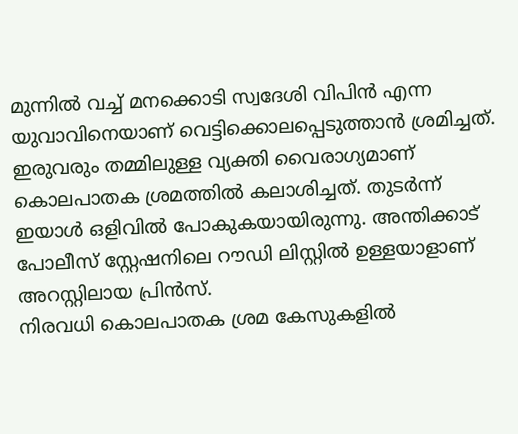മുന്നിൽ വച്ച് മനക്കൊടി സ്വദേശി വിപിൻ എന്ന യുവാവിനെയാണ് വെട്ടിക്കൊലപ്പെടുത്താൻ ശ്രമിച്ചത്.
ഇരുവരും തമ്മിലുള്ള വ്യക്തി വൈരാഗ്യമാണ് കൊലപാതക ശ്രമത്തിൽ കലാശിച്ചത്. തുടർന്ന് ഇയാൾ ഒളിവിൽ പോകുകയായിരുന്നു. അന്തിക്കാട് പോലീസ് സ്റ്റേഷനിലെ റൗഡി ലിസ്റ്റിൽ ഉള്ളയാളാണ് അറസ്റ്റിലായ പ്രിൻസ്.
നിരവധി കൊലപാതക ശ്രമ കേസുകളിൽ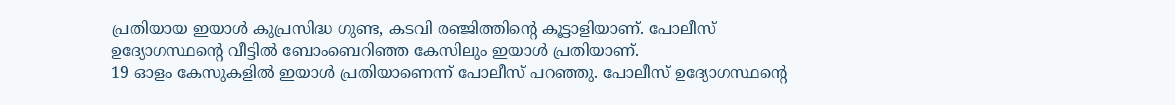പ്രതിയായ ഇയാൾ കുപ്രസിദ്ധ ഗുണ്ട, കടവി രഞ്ജിത്തിന്റെ കൂട്ടാളിയാണ്. പോലീസ് ഉദ്യോഗസ്ഥന്റെ വീട്ടിൽ ബോംബെറിഞ്ഞ കേസിലും ഇയാൾ പ്രതിയാണ്.
19 ഓളം കേസുകളിൽ ഇയാൾ പ്രതിയാണെന്ന് പോലീസ് പറഞ്ഞു. പോലീസ് ഉദ്യോഗസ്ഥന്റെ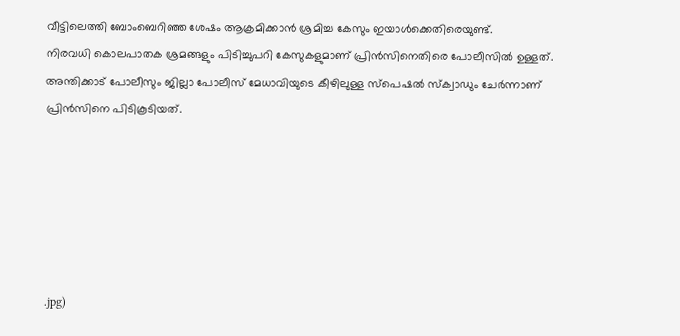വീട്ടിലെത്തി ബോംബെറിഞ്ഞ ശേഷം ആക്രമിക്കാൻ ശ്രമിച്ച കേസും ഇയാൾക്കെതിരെയുണ്ട്.
നിരവധി കൊലപാതക ശ്രമങ്ങളും പിടിച്ചുപറി കേസുകളുമാണ് പ്രിൻസിനെതിരെ പോലീസിൽ ഉള്ളത്. അന്തിക്കാട് പോലീസും ജില്ലാ പോലീസ് മേധാവിയുടെ കീഴിലുള്ള സ്പെഷൽ സ്ക്വാഡും ചേർന്നാണ് പ്രിൻസിനെ പിടികൂടിയത്.






.jpg)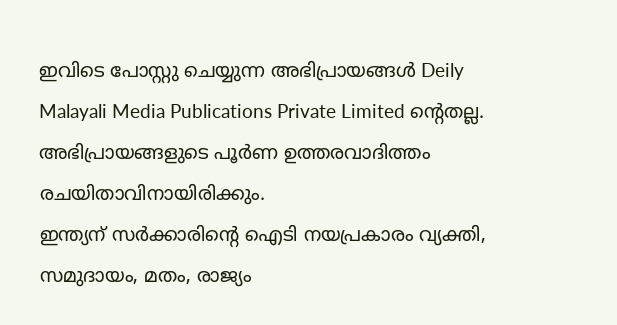ഇവിടെ പോസ്റ്റു ചെയ്യുന്ന അഭിപ്രായങ്ങൾ Deily Malayali Media Publications Private Limited ന്റെതല്ല. അഭിപ്രായങ്ങളുടെ പൂർണ ഉത്തരവാദിത്തം രചയിതാവിനായിരിക്കും.
ഇന്ത്യന് സർക്കാരിന്റെ ഐടി നയപ്രകാരം വ്യക്തി, സമുദായം, മതം, രാജ്യം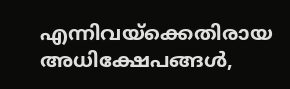എന്നിവയ്ക്കെതിരായ അധിക്ഷേപങ്ങൾ,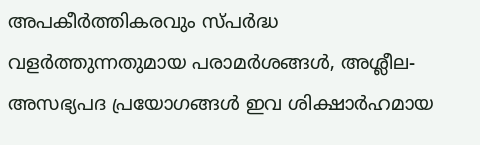അപകീർത്തികരവും സ്പർദ്ധ വളർത്തുന്നതുമായ പരാമർശങ്ങൾ, അശ്ലീല-അസഭ്യപദ പ്രയോഗങ്ങൾ ഇവ ശിക്ഷാർഹമായ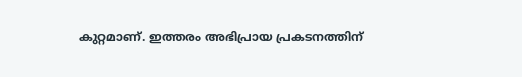കുറ്റമാണ്. ഇത്തരം അഭിപ്രായ പ്രകടനത്തിന്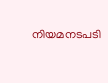നിയമനടപടി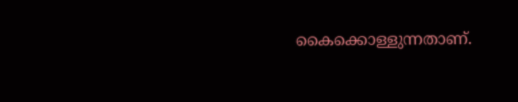കൈക്കൊള്ളുന്നതാണ്.